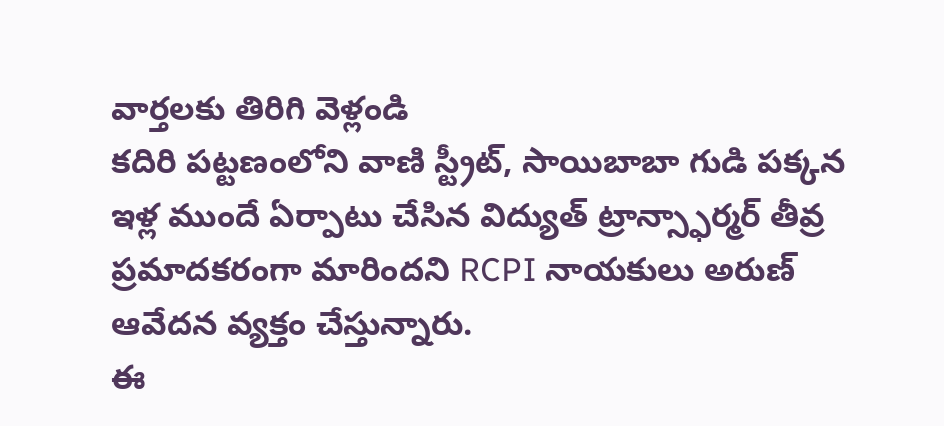వార్తలకు తిరిగి వెళ్లండి
కదిరి పట్టణంలోని వాణి స్ట్రీట్, సాయిబాబా గుడి పక్కన ఇళ్ల ముందే ఏర్పాటు చేసిన విద్యుత్ ట్రాన్స్ఫార్మర్ తీవ్ర ప్రమాదకరంగా మారిందని RCPI నాయకులు అరుణ్ ఆవేదన వ్యక్తం చేస్తున్నారు.
ఈ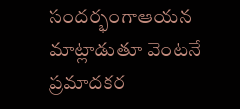సందర్భంగాఆయన మాట్లాడుతూ వెంటనే ప్రమాదకర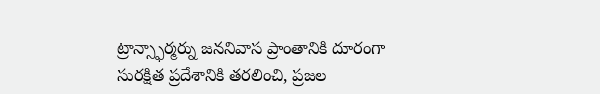ట్రాన్స్ఫార్మర్ను జననివాస ప్రాంతానికి దూరంగా సురక్షిత ప్రదేశానికి తరలించి, ప్రజల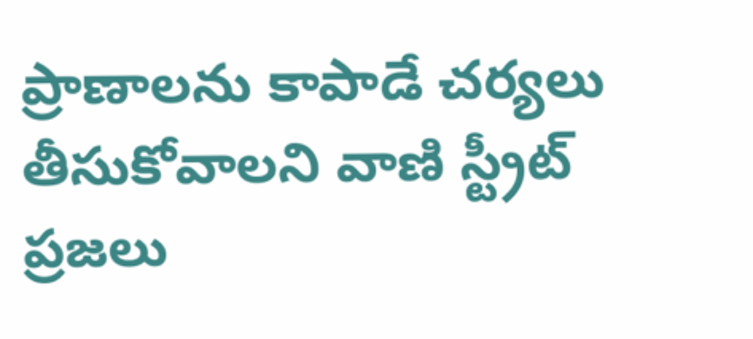ప్రాణాలను కాపాడే చర్యలు తీసుకోవాలని వాణి స్ట్రీట్ ప్రజలు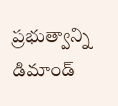ప్రభుత్వాన్ని డిమాండ్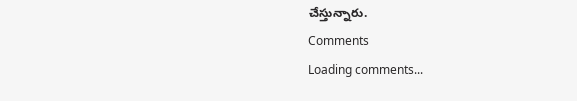చేస్తున్నారు.
Comments
Loading comments...